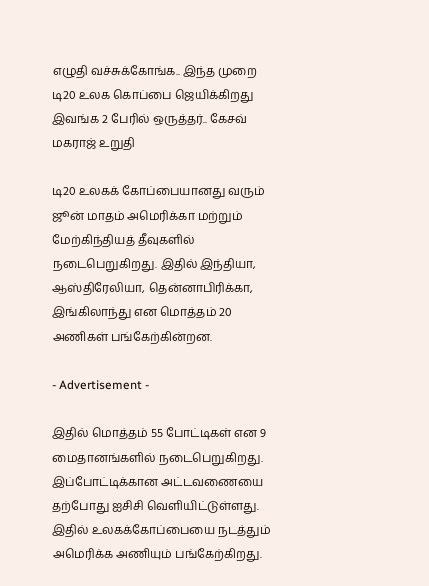எழுதி வச்சுக்கோங்க.. இந்த முறை டி20 உலக கொப்பை ஜெயிக்கிறது இவங்க 2 பேரில் ஒருத்தர்.. கேசவ் மகராஜ் உறுதி

டி20 உலகக் கோப்பையானது வரும் ஜூன் மாதம் அமெரிக்கா மற்றும் மேற்கிந்தியத் தீவுகளில் நடைபெறுகிறது. இதில் இந்தியா, ஆஸ்திரேலியா, தென்னாபிரிக்கா, இங்கிலாந்து என மொத்தம் 20 அணிகள் பங்கேற்கின்றன.

- Advertisement -

இதில் மொத்தம் 55 போட்டிகள் என 9 மைதானங்களில் நடைபெறுகிறது. இப்போட்டிக்கான அட்டவணையை தற்போது ஐசிசி வெளியிட்டுள்ளது. இதில் உலகக்கோப்பையை நடத்தும் அமெரிக்க அணியும் பங்கேற்கிறது.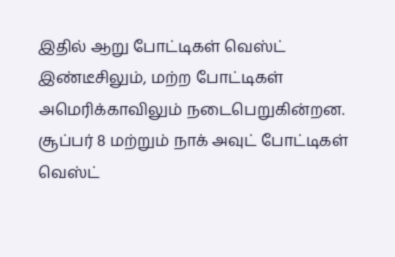இதில் ஆறு போட்டிகள் வெஸ்ட் இண்டீசிலும், மற்ற போட்டிகள் அமெரிக்காவிலும் நடைபெறுகின்றன. சூப்பர் 8 மற்றும் நாக் அவுட் போட்டிகள் வெஸ்ட்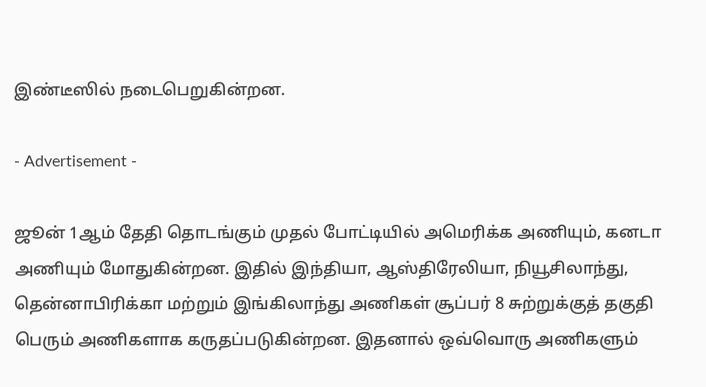இண்டீஸில் நடைபெறுகின்றன.

- Advertisement -

ஜூன் 1ஆம் தேதி தொடங்கும் முதல் போட்டியில் அமெரிக்க அணியும், கனடா அணியும் மோதுகின்றன. இதில் இந்தியா, ஆஸ்திரேலியா, நியூசிலாந்து, தென்னாபிரிக்கா மற்றும் இங்கிலாந்து அணிகள் சூப்பர் 8 சுற்றுக்குத் தகுதி பெரும் அணிகளாக கருதப்படுகின்றன. இதனால் ஒவ்வொரு அணிகளும்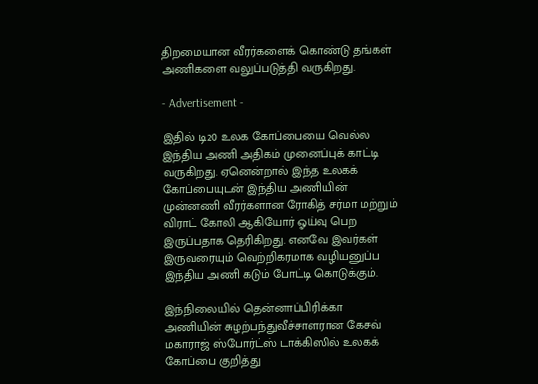திறமையான வீரர்களைக் கொண்டு தங்கள் அணிகளை வலுப்படுத்தி வருகிறது.

- Advertisement -

இதில் டி20 உலக கோப்பையை வெல்ல இந்திய அணி அதிகம் முனைப்புக் காட்டி வருகிறது. ஏனென்றால் இந்த உலகக் கோப்பையுடன் இந்திய அணியின் முன்னணி வீரர்களான ரோகித் சர்மா மற்றும் விராட் கோலி ஆகியோர் ஓய்வு பெற இருப்பதாக தெரிகிறது. எனவே இவர்கள் இருவரையும் வெற்றிகரமாக வழியனுப்ப இந்திய அணி கடும் போட்டி கொடுக்கும்.

இந்நிலையில் தென்னாப்பிரிக்கா அணியின் சுழற்பந்துவீச்சாளரான கேசவ் மகாராஜ் ஸ்போர்ட்ஸ் டாக்கிஸில் உலகக் கோப்பை குறித்து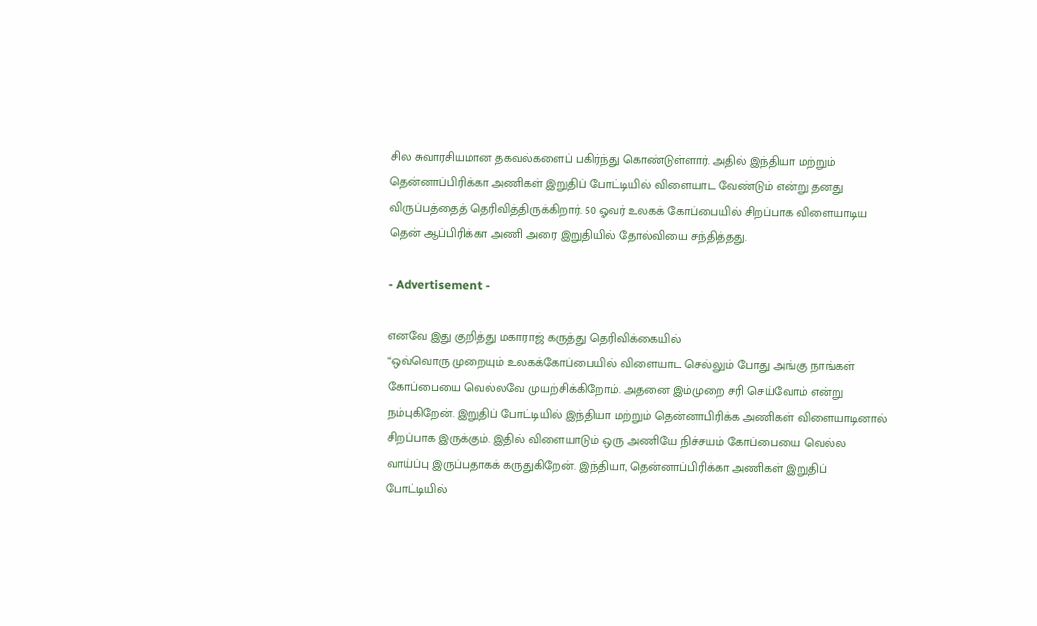சில சுவாரசியமான தகவல்களைப் பகிர்ந்து கொண்டுள்ளார். அதில் இந்தியா மற்றும் தென்னாப்பிரிக்கா அணிகள் இறுதிப் போட்டியில் விளையாட வேண்டும் என்று தனது விருப்பத்தைத் தெரிவித்திருக்கிறார். 50 ஓவர் உலகக் கோப்பையில் சிறப்பாக விளையாடிய தென் ஆப்பிரிக்கா அணி அரை இறுதியில் தோல்வியை சந்தித்தது.

- Advertisement -

எனவே இது குறித்து மகாராஜ் கருத்து தெரிவிக்கையில்
“ஒவ்வொரு முறையும் உலகக்கோப்பையில் விளையாட செல்லும் போது அங்கு நாங்கள் கோப்பையை வெல்லவே முயற்சிக்கிறோம். அதனை இம்முறை சரி செய்வோம் என்று நம்புகிறேன். இறுதிப் போட்டியில் இந்தியா மற்றும் தென்னாபிரிக்க அணிகள் விளையாடினால் சிறப்பாக இருக்கும். இதில் விளையாடும் ஒரு அணியே நிச்சயம் கோப்பையை வெல்ல வாய்ப்பு இருப்பதாகக் கருதுகிறேன். இந்தியா, தென்னாப்பிரிக்கா அணிகள் இறுதிப் போட்டியில்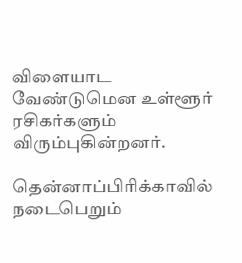விளையாட வேண்டுமென உள்ளூர் ரசிகர்களும் விரும்புகின்றனர்.

தென்னாப்பிரிக்காவில் நடைபெறும்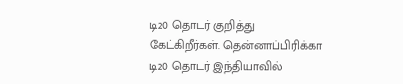டி20 தொடர் குறித்து கேட்கிறீர்கள். தென்னாப்பிரிக்கா டி20 தொடர் இந்தியாவில்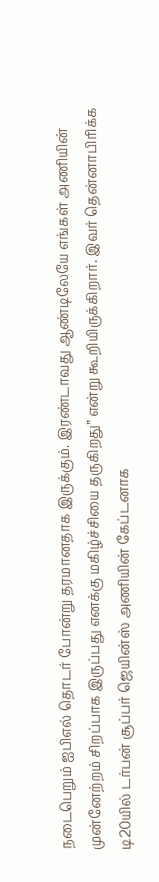நடைபெறும் ஐபிஎல் தொடர் போன்று தரமானதாக இருக்கும். இரண்டாவது ஆண்டிலேயே எங்கள் அணியின் முன்னேற்றம் சிறப்பாக இருப்பது எனக்கு மகிழ்ச்சியை தருகிறது” என்று கூறியிருக்கிறார். இவர் தென்னாபிரிக்க டி20யில் டர்பன் சூப்பர் ஜெயின்ஸ் அணியின் கேப்டனாக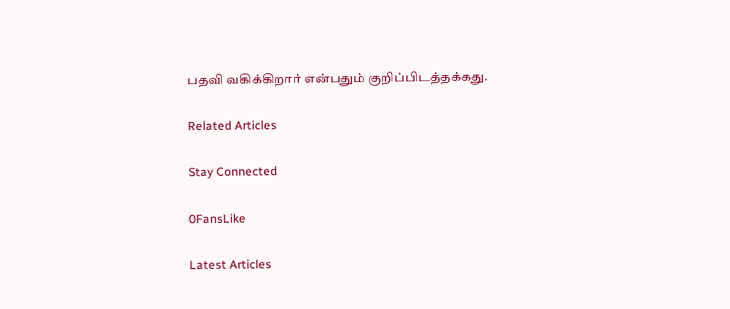பதவி வகிக்கிறார் என்பதும் குறிப்பிடத்தக்கது.

Related Articles

Stay Connected

0FansLike

Latest Articles